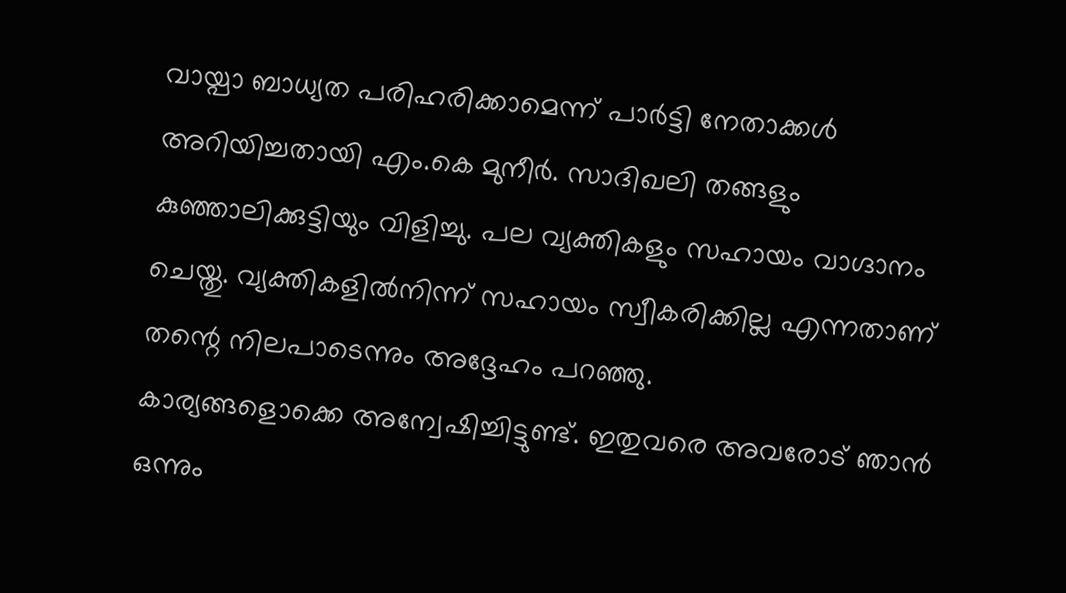വായ്പാ ബാധ്യത പരിഹരിക്കാമെന്ന് പാർട്ടി നേതാക്കൾ അറിയിച്ചതായി എം.കെ മുനീർ. സാദിഖലി തങ്ങളും കുഞ്ഞാലിക്കുട്ടിയും വിളിച്ചു. പല വ്യക്തികളും സഹായം വാഗ്ദാനം ചെയ്തു. വ്യക്തികളിൽനിന്ന് സഹായം സ്വീകരിക്കില്ല എന്നതാണ് തന്റെ നിലപാടെന്നും അദ്ദേഹം പറഞ്ഞു.
കാര്യങ്ങളൊക്കെ അന്വേഷിച്ചിട്ടുണ്ട്. ഇതുവരെ അവരോട് ഞാൻ ഒന്നും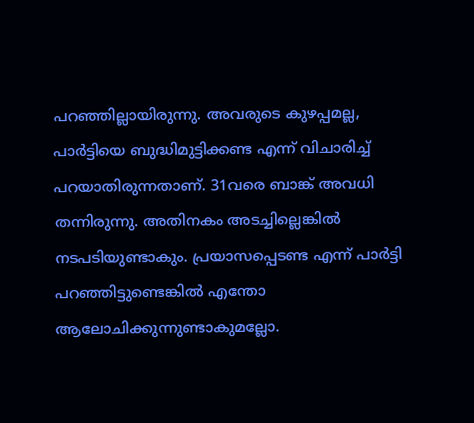പറഞ്ഞില്ലായിരുന്നു. അവരുടെ കുഴപ്പമല്ല, പാർട്ടിയെ ബുദ്ധിമുട്ടിക്കണ്ട എന്ന് വിചാരിച്ച് പറയാതിരുന്നതാണ്. 31വരെ ബാങ്ക് അവധി തന്നിരുന്നു. അതിനകം അടച്ചില്ലെങ്കിൽ നടപടിയുണ്ടാകും. പ്രയാസപ്പെടണ്ട എന്ന് പാർട്ടി പറഞ്ഞിട്ടുണ്ടെങ്കിൽ എന്തോ ആലോചിക്കുന്നുണ്ടാകുമല്ലോ.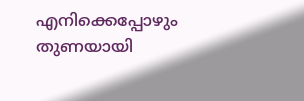എനിക്കെപ്പോഴും തുണയായി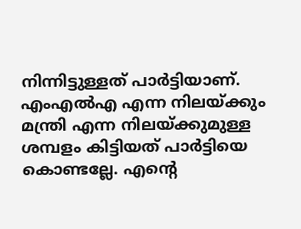നിന്നിട്ടുള്ളത് പാർട്ടിയാണ്. എംഎൽഎ എന്ന നിലയ്ക്കും മന്ത്രി എന്ന നിലയ്ക്കുമുള്ള ശമ്പളം കിട്ടിയത് പാർട്ടിയെ കൊണ്ടല്ലേ. എൻ്റെ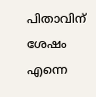പിതാവിന് ശേഷം എന്നെ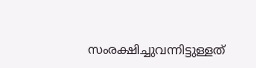സംരക്ഷിച്ചുവന്നിട്ടുള്ളത്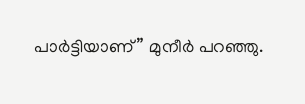പാർട്ടിയാണ്” മുനീർ പറഞ്ഞു.